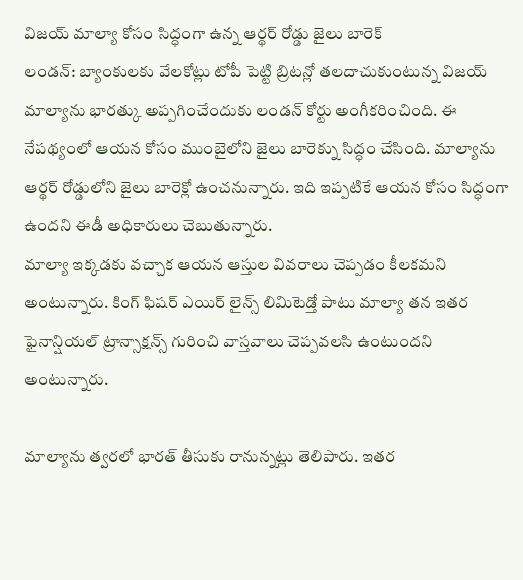విజయ్ మాల్యా కోసం సిద్ధంగా ఉన్న ఆర్థర్ రోడ్డు జైలు బారెక్
లండన్: బ్యాంకులకు వేలకోట్లు టోపీ పెట్టి బ్రిటన్లో తలదాచుకుంటున్న విజయ్ మాల్యాను భారత్కు అప్పగించేందుకు లండన్ కోర్టు అంగీకరించింది. ఈ నేపథ్యంలో ఆయన కోసం ముంబైలోని జైలు బారెక్ను సిద్ధం చేసింది. మాల్యాను ఆర్థర్ రోడ్డులోని జైలు బారెక్లో ఉంచనున్నారు. ఇది ఇప్పటికే ఆయన కోసం సిద్ధంగా ఉందని ఈడీ అధికారులు చెబుతున్నారు.
మాల్యా ఇక్కడకు వచ్చాక ఆయన ఆస్తుల వివరాలు చెప్పడం కీలకమని అంటున్నారు. కింగ్ ఫిషర్ ఎయిర్ లైన్స్ లిమిటెడ్తో పాటు మాల్యా తన ఇతర ఫైనాన్షియల్ ట్రాన్సాక్షన్స్ గురించి వాస్తవాలు చెప్పవలసి ఉంటుందని అంటున్నారు.

మాల్యాను త్వరలో భారత్ తీసుకు రానున్నట్లు తెలిపారు. ఇతర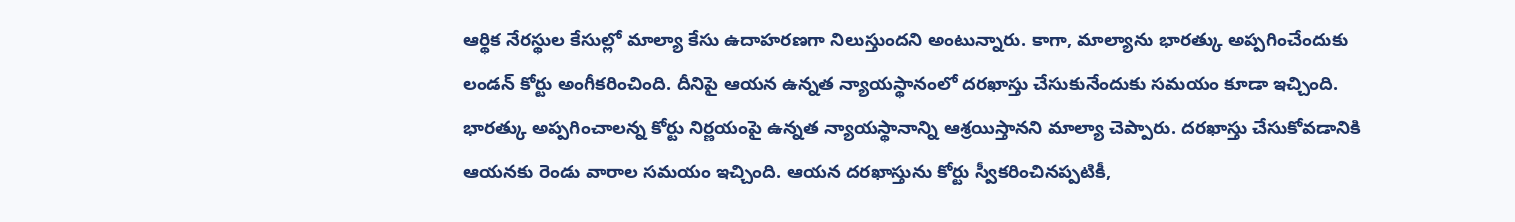ఆర్థిక నేరస్థుల కేసుల్లో మాల్యా కేసు ఉదాహరణగా నిలుస్తుందని అంటున్నారు. కాగా, మాల్యాను భారత్కు అప్పగించేందుకు లండన్ కోర్టు అంగీకరించింది. దీనిపై ఆయన ఉన్నత న్యాయస్థానంలో దరఖాస్తు చేసుకునేందుకు సమయం కూడా ఇచ్చింది.
భారత్కు అప్పగించాలన్న కోర్టు నిర్ణయంపై ఉన్నత న్యాయస్థానాన్ని ఆశ్రయిస్తానని మాల్యా చెప్పారు. దరఖాస్తు చేసుకోవడానికి ఆయనకు రెండు వారాల సమయం ఇచ్చింది. ఆయన దరఖాస్తును కోర్టు స్వీకరించినప్పటికీ,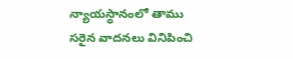న్యాయస్థానంలో తాము సరైన వాదనలు వినిపించి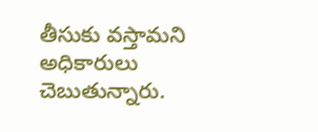తీసుకు వస్తామని అధికారులు చెబుతున్నారు.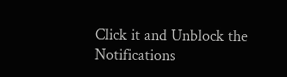Click it and Unblock the Notifications